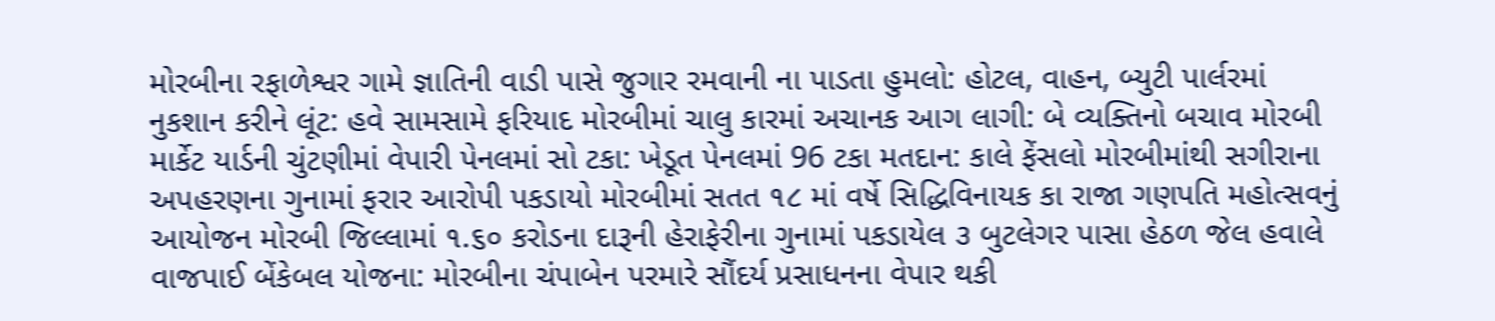મોરબીના રફાળેશ્વર ગામે જ્ઞાતિની વાડી પાસે જુગાર રમવાની ના પાડતા હુમલો: હોટલ, વાહન, બ્યુટી પાર્લરમાં નુકશાન કરીને લૂંટ: હવે સામસામે ફરિયાદ મોરબીમાં ચાલુ કારમાં અચાનક આગ લાગી: બે વ્યક્તિનો બચાવ મોરબી માર્કેટ યાર્ડની ચુંટણીમાં વેપારી પેનલમાં સો ટકા: ખેડૂત પેનલમાં 96 ટકા મતદાન: કાલે ફેંસલો મોરબીમાંથી સગીરાના અપહરણના ગુનામાં ફરાર આરોપી પકડાયો મોરબીમાં સતત ૧૮ માં વર્ષે સિદ્ધિવિનાયક કા રાજા ગણપતિ મહોત્સવનું આયોજન મોરબી જિલ્લામાં ૧.૬૦ કરોડના દારૂની હેરાફેરીના ગુનામાં પકડાયેલ ૩ બુટલેગર પાસા હેઠળ જેલ હવાલે વાજપાઈ બેંકેબલ યોજના: મોરબીના ચંપાબેન પરમારે સૌંદર્ય પ્રસાધનના વેપાર થકી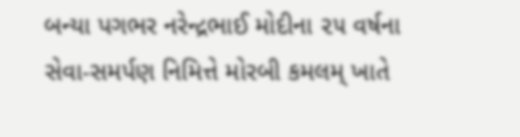બન્યા પગભર નરેન્દ્રભાઈ મોદીના ૨૫ વર્ષના સેવા-સમર્પણ નિમિત્તે મોરબી કમલમ્ ખાતે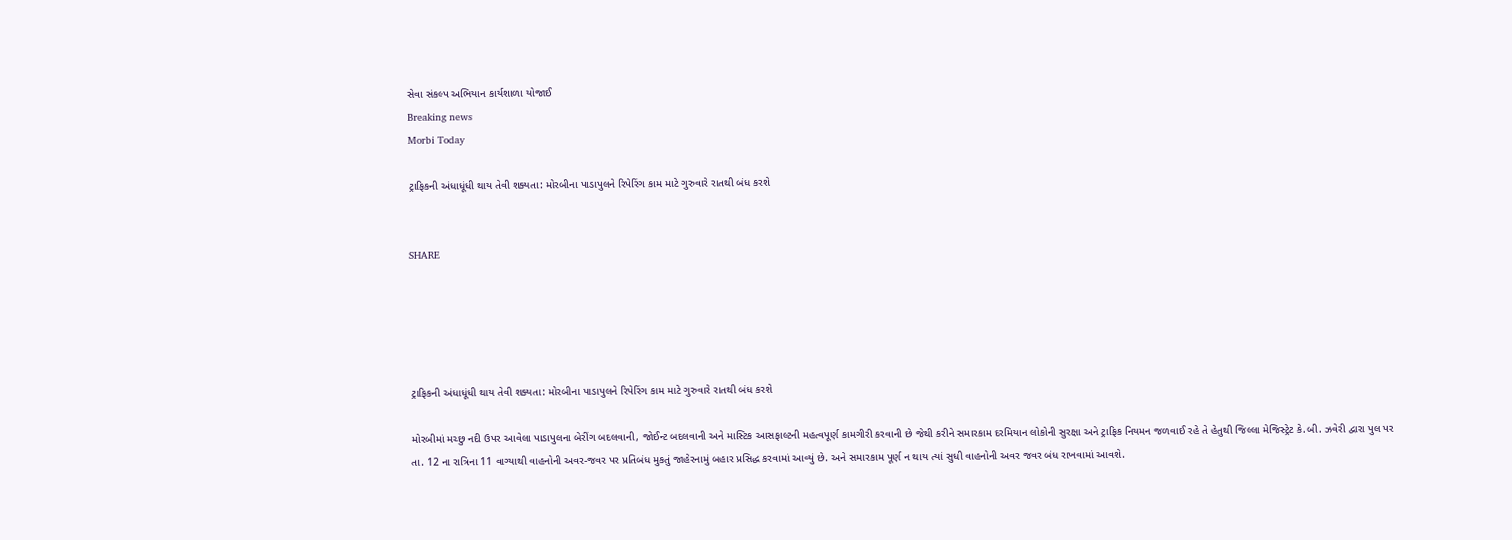સેવા સંકલ્પ અભિયાન કાર્યશાળા યોજાઈ
Breaking news
Morbi Today

ટ્રાફિકની અંધાધૂંધી થાય તેવી શક્યતા: મોરબીના પાડાપુલને રિપેરિંગ કામ માટે ગુરુવારે રાતથી બંધ કરશે


SHARE





ટ્રાફિકની અંધાધૂંધી થાય તેવી શક્યતા: મોરબીના પાડાપુલને રિપેરિંગ કામ માટે ગુરુવારે રાતથી બંધ કરશે

મોરબીમાં મચ્છુ નદી ઉપર આવેલા પાડાપુલના બેરીંગ બદલવાની, જોઈન્ટ બદલવાની અને માસ્ટિક આસફાલ્ટની મહત્વપૂર્ણ કામગીરી કરવાની છે જેથી કરીને સમારકામ દરમિયાન લોકોની સુરક્ષા અને ટ્રાફિક નિયમન જળવાઈ રહે તે હેતુથી જિલ્લા મેજિસ્ટ્રેટ કે.બી. ઝવેરી દ્વારા પુલ પર તા. 12 ના રાત્રિના 11 વાગ્યાથી વાહનોની અવર-જવર પર પ્રતિબંધ મુકતું જાહેરનામું બહાર પ્રસિદ્ધ કરવામાં આવ્યું છે. અને સમારકામ પૂર્ણ ન થાય ત્યાં સુધી વાહનોની અવર જવર બંધ રાખવામાં આવશે.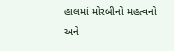હાલમાં મોરબીનો મહત્વનો અને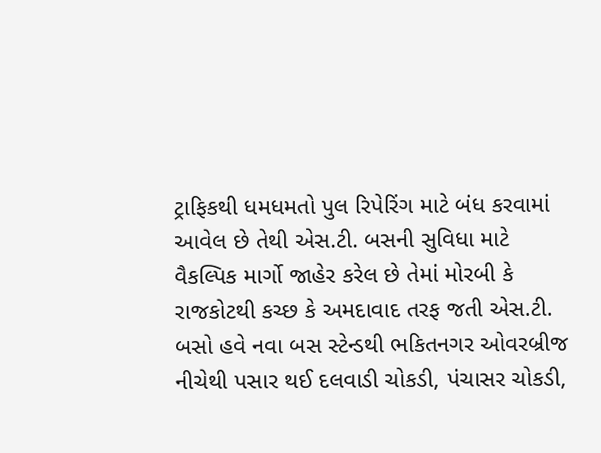ટ્રાફિકથી ધમધમતો પુલ રિપેરિંગ માટે બંધ કરવામાં આવેલ છે તેથી એસ.ટી. બસની સુવિધા માટે વૈકલ્પિક માર્ગો જાહેર કરેલ છે તેમાં મોરબી કે રાજકોટથી કચ્છ કે અમદાવાદ તરફ જતી એસ.ટી. બસો હવે નવા બસ સ્ટેન્ડથી ભકિતનગર ઓવરબ્રીજ નીચેથી પસાર થઈ દલવાડી ચોકડી, પંચાસર ચોકડી,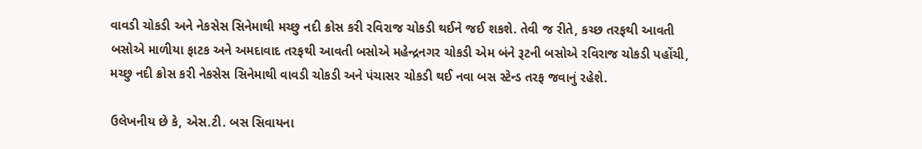વાવડી ચોકડી અને નેકસેસ સિનેમાથી મચ્છુ નદી ક્રોસ કરી રવિરાજ ચોકડી થઈને જઈ શકશે. તેવી જ રીતે, કચ્છ તરફથી આવતી બસોએ માળીયા ફાટક અને અમદાવાદ તરફથી આવતી બસોએ મહેન્દ્રનગર ચોકડી એમ બંને રૂટની બસોએ રવિરાજ ચોકડી પહોંચી, મચ્છુ નદી ક્રોસ કરી નેકસેસ સિનેમાથી વાવડી ચોકડી અને પંચાસર ચોકડી થઈ નવા બસ સ્ટેન્ડ તરફ જવાનું રહેશે.

ઉલેખનીય છે કે, એસ.ટી. બસ સિવાયના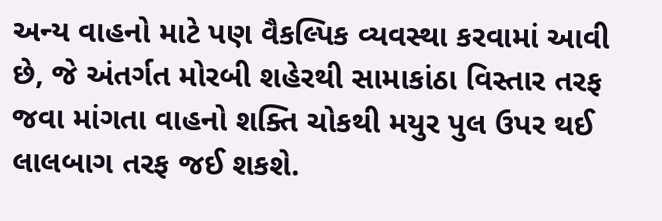અન્ય વાહનો માટે પણ વૈકલ્પિક વ્યવસ્થા કરવામાં આવી છે, જે અંતર્ગત મોરબી શહેરથી સામાકાંઠા વિસ્તાર તરફ જવા માંગતા વાહનો શક્તિ ચોકથી મયુર પુલ ઉપર થઈ લાલબાગ તરફ જઈ શકશે.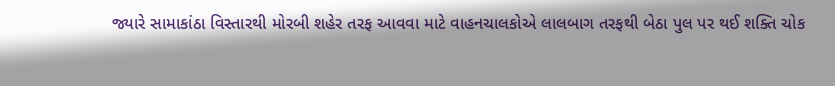જ્યારે સામાકાંઠા વિસ્તારથી મોરબી શહેર તરફ આવવા માટે વાહનચાલકોએ લાલબાગ તરફથી બેઠા પુલ પર થઈ શક્તિ ચોક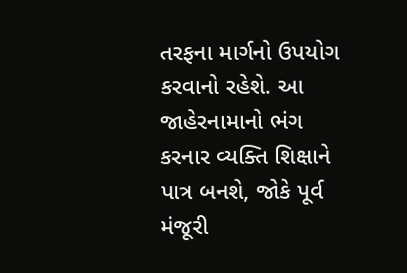તરફના માર્ગનો ઉપયોગ કરવાનો રહેશે. આ જાહેરનામાનો ભંગ કરનાર વ્યક્તિ શિક્ષાને પાત્ર બનશે, જોકે પૂર્વ મંજૂરી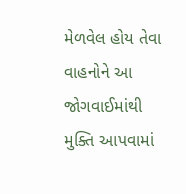મેળવેલ હોય તેવા વાહનોને આ જોગવાઈમાંથી મુક્તિ આપવામાં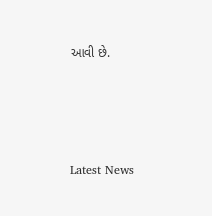આવી છે.




Latest News